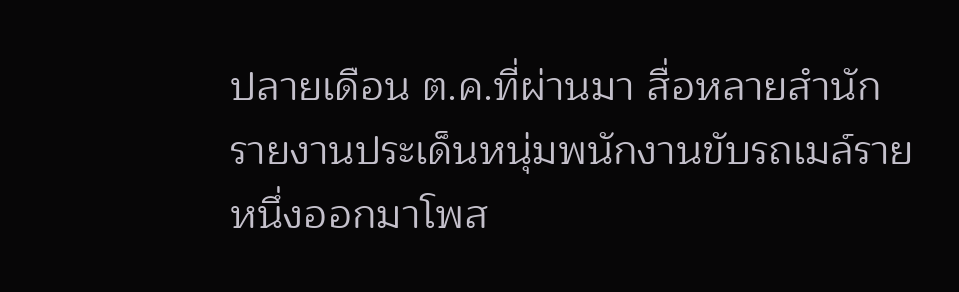ปลายเดือน ต.ค.ที่ผ่านมา สื่อหลายสำนักรายงานประเด็นหนุ่มพนักงานขับรถเมล์รายหนึ่งออกมาโพส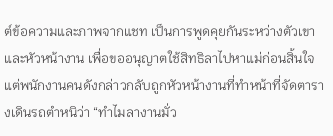ต์ข้อความและภาพจากแชท เป็นการพูดคุยกันระหว่างตัวเขาและหัวหน้างาน เพื่อขออนุญาตใช้สิทธิลาไปหาแม่ก่อนสิ้นใจ แต่พนักงานคนดังกล่าวกลับถูกหัวหน้างานที่ทำหน้าที่จัดตารางเดินรถตำหนิว่า “ทำไมลางานมั่ว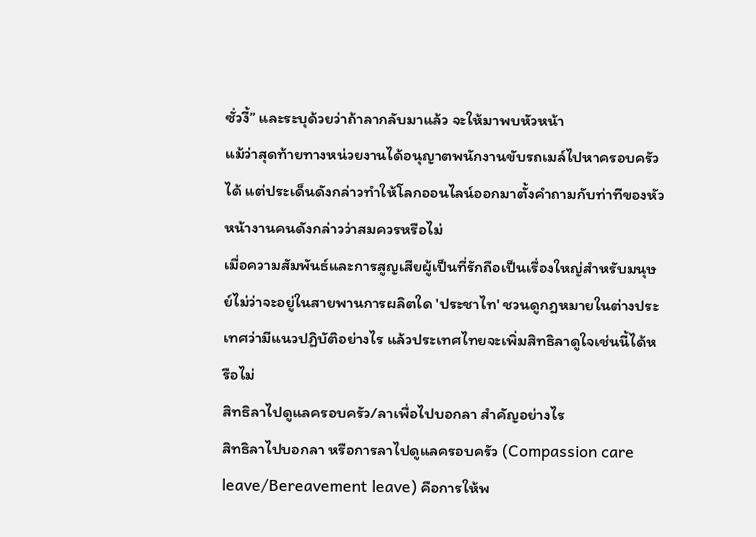ซั่วงี้” และระบุด้วยว่าถ้าลากลับมาแล้ว จะให้มาพบหัวหน้า
แม้ว่าสุดท้ายทางหน่วยงานได้อนุญาตพนักงานขับรถเมล์ไปหาครอบครัวได้ แต่ประเด็นดังกล่าวทำให้โลกออนไลน์ออกมาตั้งคำถามกับท่าทีของหัวหน้างานคนดังกล่าวว่าสมควรหรือไม่
เมื่อความสัมพันธ์และการสูญเสียผู้เป็นที่รักถือเป็นเรื่องใหญ่สำหรับมนุษย์ไม่ว่าจะอยู่ในสายพานการผลิตใด 'ประชาไท' ชวนดูกฎหมายในต่างประเทศว่ามีแนวปฏิบัติอย่างไร แล้วประเทศไทยจะเพิ่มสิทธิลาดูใจเช่นนี้ได้หรือไม่
สิทธิลาไปดูแลครอบครัว/ลาเพื่อไปบอกลา สำคัญอย่างไร
สิทธิลาไปบอกลา หรือการลาไปดูแลครอบครัว (Compassion care leave/Bereavement leave) คือการให้พ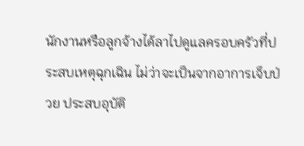นักงานหรือลูกจ้างได้ลาไปดูแลครอบครัวที่ประสบเหตุฉุกเฉิน ไม่ว่าจะเป็นจากอาการเจ็บป่วย ประสบอุบัติ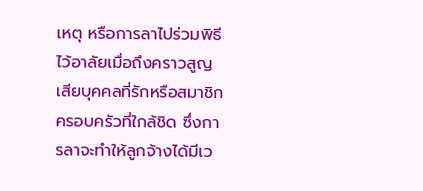เหตุ หรือการลาไปร่วมพิธีไว้อาลัยเมื่อถึงคราวสูญเสียบุคคลที่รักหรือสมาชิกครอบครัวที่ใกล้ชิด ซึ่งการลาจะทำให้ลูกจ้างได้มีเว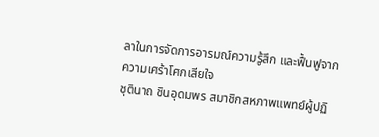ลาในการจัดการอารมณ์ความรู้สึก และฟื้นฟูจากความเศร้าโศกเสียใจ
ชุตินาถ ชินอุดมพร สมาชิกสหภาพแพทย์ผู้ปฏิ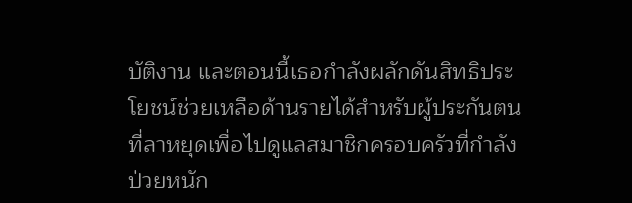บัติงาน และตอนนี้เธอกำลังผลักดันสิทธิประโยชน์ช่วยเหลือด้านรายได้สำหรับผู้ประกันตนที่ลาหยุดเพื่อไปดูแลสมาชิกครอบครัวที่กำลังป่วยหนัก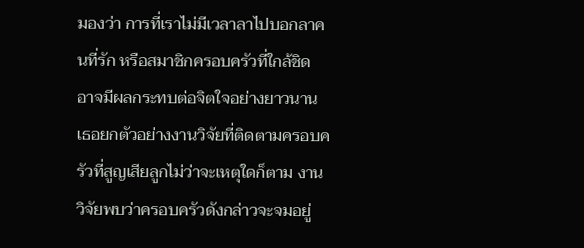มองว่า การที่เราไม่มีเวลาลาไปบอกลาคนที่รัก หรือสมาชิกครอบครัวที่ใกล้ชิด อาจมีผลกระทบต่อจิตใจอย่างยาวนาน เธอยกตัวอย่างงานวิจัยที่ติดตามครอบครัวที่สูญเสียลูกไม่ว่าจะเหตุใดก็ตาม งานวิจัยพบว่าครอบครัวดังกล่าวจะจมอยู่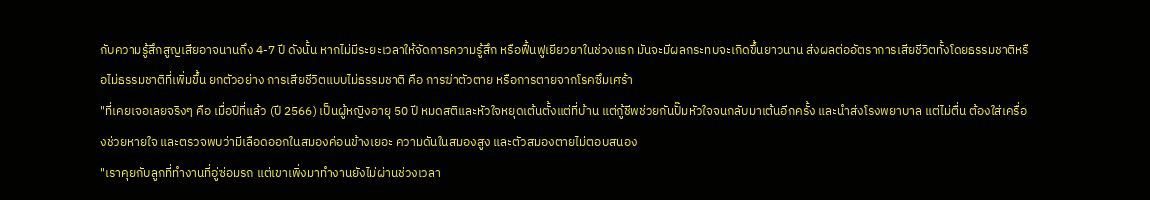กับความรู้สึกสูญเสียอาจนานถึง 4-7 ปี ดังนั้น หากไม่มีระยะเวลาให้จัดการความรู้สึก หรือฟื้นฟูเยียวยาในช่วงแรก มันจะมีผลกระทบจะเกิดขึ้นยาวนาน ส่งผลต่ออัตราการเสียชีวิตทั้งโดยธรรมชาติหรือไม่ธรรมชาติที่เพิ่มขึ้น ยกตัวอย่าง การเสียชีวิตแบบไม่ธรรมชาติ คือ การฆ่าตัวตาย หรือการตายจากโรคซึมเศร้า
"ที่เคยเจอเลยจริงๆ คือ เมื่อปีที่แล้ว (ปี 2566) เป็นผู้หญิงอายุ 50 ปี หมดสติและหัวใจหยุดเต้นตั้งแต่ที่บ้าน แต่กู้ชีพช่วยกันปั๊มหัวใจจนกลับมาเต้นอีกครั้ง และนำส่งโรงพยาบาล แต่ไม่ตื่น ต้องใส่เครื่องช่วยหายใจ และตรวจพบว่ามีเลือดออกในสมองค่อนข้างเยอะ ความดันในสมองสูง และตัวสมองตายไม่ตอบสนอง
"เราคุยกับลูกที่ทำงานที่อู่ซ่อมรถ แต่เขาเพิ่งมาทำงานยังไม่ผ่านช่วงเวลา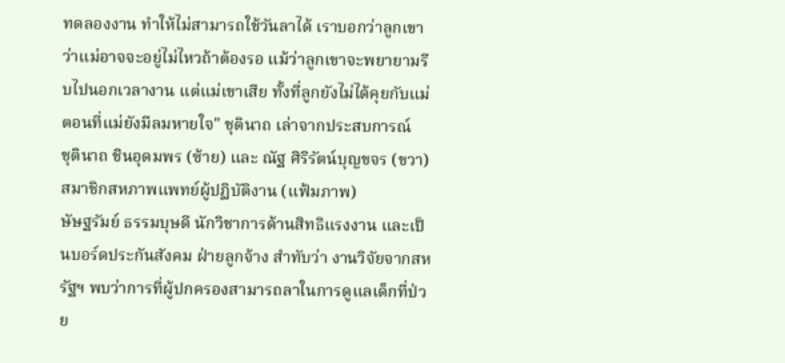ทดลองงาน ทำให้ไม่สามารถใช้วันลาได้ เราบอกว่าลูกเขาว่าแม่อาจจะอยู่ไม่ไหวถ้าต้องรอ แม้ว่าลูกเขาจะพยายามรีบไปนอกเวลางาน แต่แม่เขาเสีย ทั้งที่ลูกยังไม่ได้คุยกับแม่ตอนที่แม่ยังมีลมหายใจ" ชุตินาถ เล่าจากประสบการณ์
ชุตินาถ ชินอุดมพร (ซ้าย) และ ณัฐ ศิริรัตน์บุญขจร (ขวา) สมาชิกสหภาพแพทย์ผู้ปฏิบัติงาน (แฟ้มภาพ)
ษัษฐรัมย์ ธรรมบุษดี นักวิชาการด้านสิทธิแรงงาน และเป็นบอร์ดประกันสังคม ฝ่ายลูกจ้าง สำทับว่า งานวิจัยจากสหรัฐฯ พบว่าการที่ผู้ปกครองสามารถลาในการดูแลเด็กที่ป่วย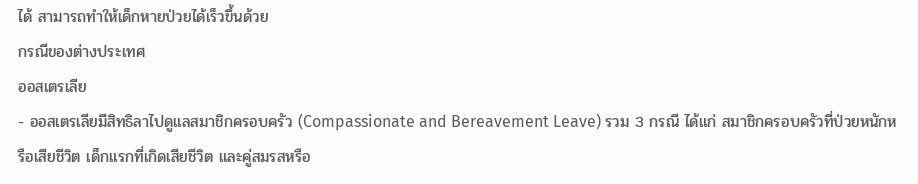ได้ สามารถทำให้เด็กหายป่วยได้เร็วขึ้นด้วย
กรณีของต่างประเทศ
ออสเตรเลีย
- ออสเตรเลียมีสิทธิลาไปดูแลสมาชิกครอบครัว (Compassionate and Bereavement Leave) รวม 3 กรณี ได้แก่ สมาชิกครอบครัวที่ป่วยหนักหรือเสียชีวิต เด็กแรกที่เกิดเสียชีวิต และคู่สมรสหรือ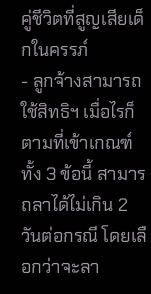คู่ชีวิตที่สูญเสียเด็กในครรภ์
- ลูกจ้างสามารถใช้สิทธิฯ เมื่อไรก็ตามที่เข้าเกณฑ์ทั้ง 3 ข้อนี้ สามารถลาได้ไม่เกิน 2 วันต่อกรณี โดยเลือกว่าจะลา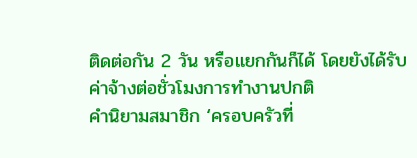ติดต่อกัน 2 วัน หรือแยกกันก็ได้ โดยยังได้รับค่าจ้างต่อชั่วโมงการทำงานปกติ
คำนิยามสมาชิก ‘ครอบครัวที่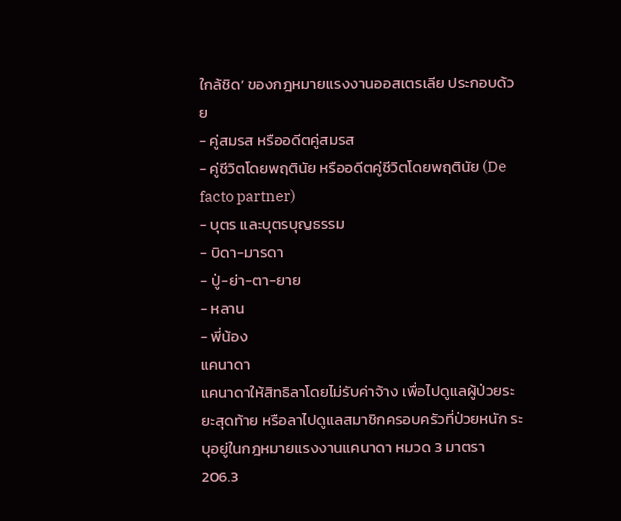ใกล้ชิด’ ของกฎหมายแรงงานออสเตรเลีย ประกอบด้วย
- คู่สมรส หรืออดีตคู่สมรส
- คู่ชีวิตโดยพฤตินัย หรืออดีตคู่ชีวิตโดยพฤตินัย (De facto partner)
- บุตร และบุตรบุญธรรม
- บิดา-มารดา
- ปู่-ย่า-ตา-ยาย
- หลาน
- พี่น้อง
แคนาดา
แคนาดาให้สิทธิลาโดยไม่รับค่าจ้าง เพื่อไปดูแลผู้ป่วยระยะสุดท้าย หรือลาไปดูแลสมาชิกครอบครัวที่ป่วยหนัก ระบุอยู่ในกฎหมายแรงงานแคนาดา หมวด 3 มาตรา 206.3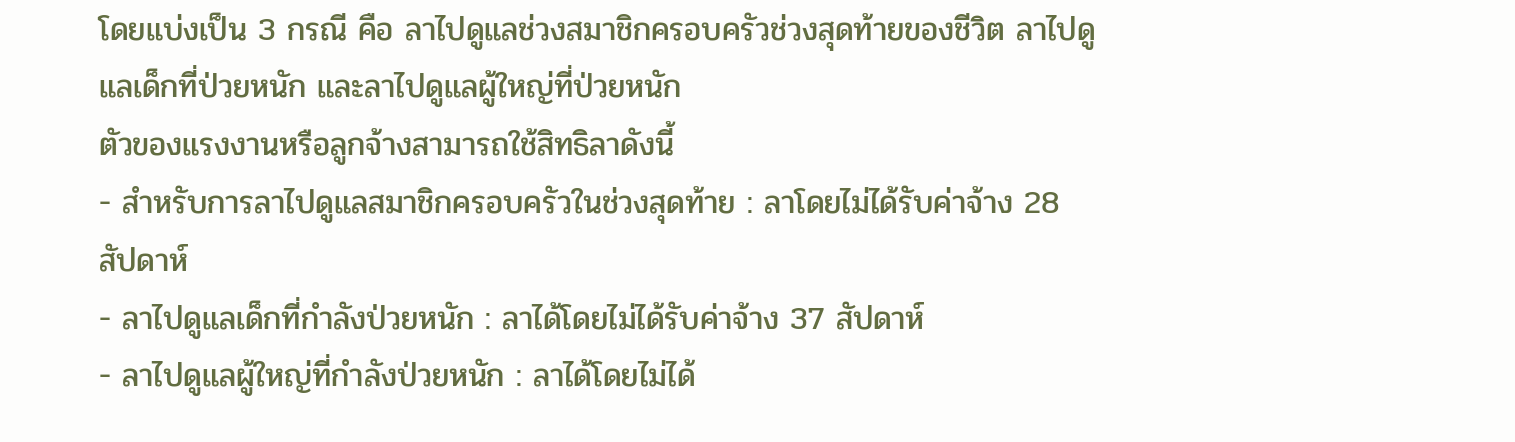โดยแบ่งเป็น 3 กรณี คือ ลาไปดูแลช่วงสมาชิกครอบครัวช่วงสุดท้ายของชีวิต ลาไปดูแลเด็กที่ป่วยหนัก และลาไปดูแลผู้ใหญ่ที่ป่วยหนัก
ตัวของแรงงานหรือลูกจ้างสามารถใช้สิทธิลาดังนี้
- สำหรับการลาไปดูแลสมาชิกครอบครัวในช่วงสุดท้าย : ลาโดยไม่ได้รับค่าจ้าง 28 สัปดาห์
- ลาไปดูแลเด็กที่กำลังป่วยหนัก : ลาได้โดยไม่ได้รับค่าจ้าง 37 สัปดาห์
- ลาไปดูแลผู้ใหญ่ที่กำลังป่วยหนัก : ลาได้โดยไม่ได้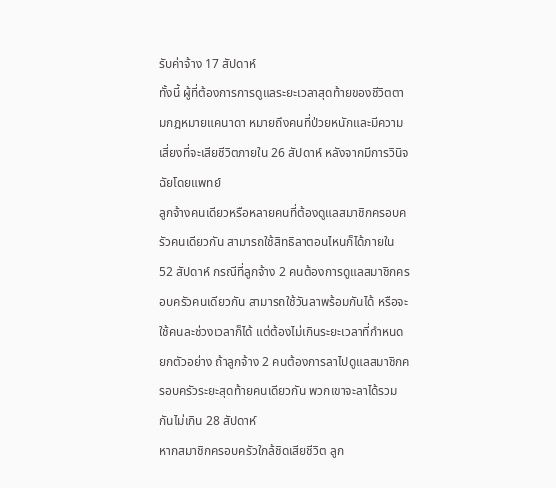รับค่าจ้าง 17 สัปดาห์
ทั้งนี้ ผู้ที่ต้องการการดูแลระยะเวลาสุดท้ายของชีวิตตามกฎหมายแคนาดา หมายถึงคนที่ป่วยหนักและมีความเสี่ยงที่จะเสียชีวิตภายใน 26 สัปดาห์ หลังจากมีการวินิจฉัยโดยแพทย์
ลูกจ้างคนเดียวหรือหลายคนที่ต้องดูแลสมาชิกครอบครัวคนเดียวกัน สามารถใช้สิทธิลาตอนไหนก็ได้ภายใน 52 สัปดาห์ กรณีที่ลูกจ้าง 2 คนต้องการดูแลสมาชิกครอบครัวคนเดียวกัน สามารถใช้วันลาพร้อมกันได้ หรือจะใช้คนละช่วงเวลาก็ได้ แต่ต้องไม่เกินระยะเวลาที่กำหนด
ยกตัวอย่าง ถ้าลูกจ้าง 2 คนต้องการลาไปดูแลสมาชิกครอบครัวระยะสุดท้ายคนเดียวกัน พวกเขาจะลาได้รวมกันไม่เกิน 28 สัปดาห์
หากสมาชิกครอบครัวใกล้ชิดเสียชีวิต ลูก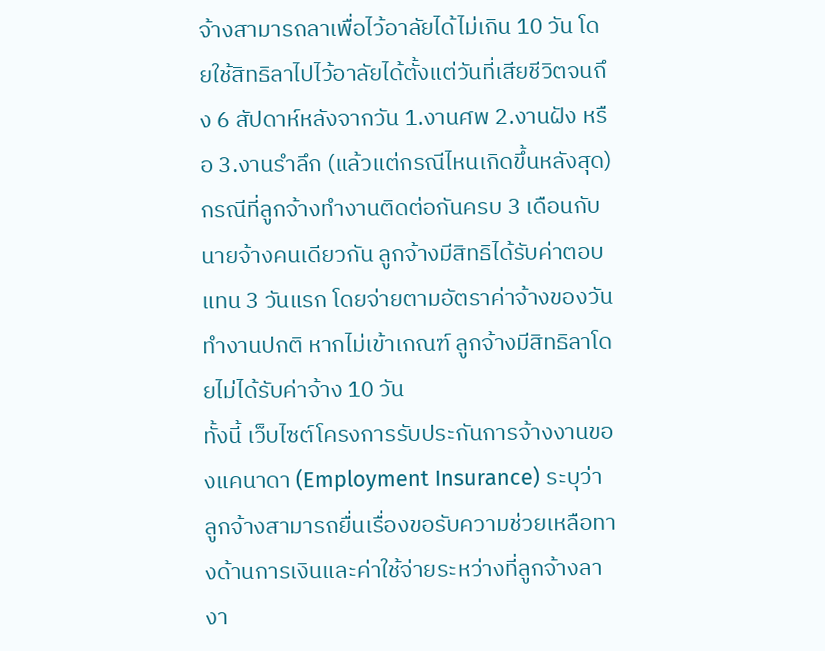จ้างสามารถลาเพื่อไว้อาลัยได้ไม่เกิน 10 วัน โดยใช้สิทธิลาไปไว้อาลัยได้ตั้งแต่วันที่เสียชีวิตจนถึง 6 สัปดาห์หลังจากวัน 1.งานศพ 2.งานฝัง หรือ 3.งานรำลึก (แล้วแต่กรณีไหนเกิดขึ้นหลังสุด) กรณีที่ลูกจ้างทำงานติดต่อกันครบ 3 เดือนกับนายจ้างคนเดียวกัน ลูกจ้างมีสิทธิได้รับค่าตอบแทน 3 วันแรก โดยจ่ายตามอัตราค่าจ้างของวันทำงานปกติ หากไม่เข้าเกณฑ์ ลูกจ้างมีสิทธิลาโดยไม่ได้รับค่าจ้าง 10 วัน
ทั้งนี้ เว็บไซต์โครงการรับประกันการจ้างงานของแคนาดา (Employment Insurance) ระบุว่า ลูกจ้างสามารถยื่นเรื่องขอรับความช่วยเหลือทางด้านการเงินและค่าใช้จ่ายระหว่างที่ลูกจ้างลางา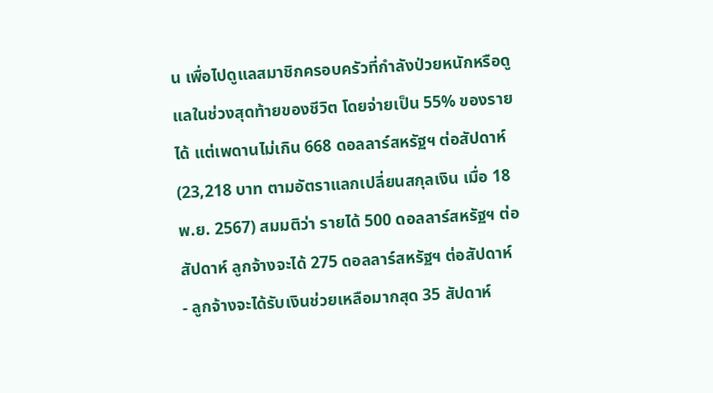น เพื่อไปดูแลสมาชิกครอบครัวที่กำลังป่วยหนักหรือดูแลในช่วงสุดท้ายของชีวิต โดยจ่ายเป็น 55% ของรายได้ แต่เพดานไม่เกิน 668 ดอลลาร์สหรัฐฯ ต่อสัปดาห์ (23,218 บาท ตามอัตราแลกเปลี่ยนสกุลเงิน เมื่อ 18 พ.ย. 2567) สมมติว่า รายได้ 500 ดอลลาร์สหรัฐฯ ต่อสัปดาห์ ลูกจ้างจะได้ 275 ดอลลาร์สหรัฐฯ ต่อสัปดาห์
- ลูกจ้างจะได้รับเงินช่วยเหลือมากสุด 35 สัปดาห์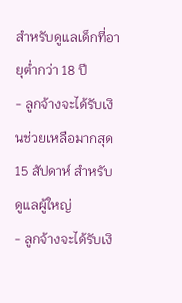สำหรับดูแลเด็กที่อายุต่ำกว่า 18 ปี
- ลูกจ้างจะได้รับเงินช่วยเหลือมากสุด 15 สัปดาห์ สำหรับดูแลผู้ใหญ่
- ลูกจ้างจะได้รับเงิ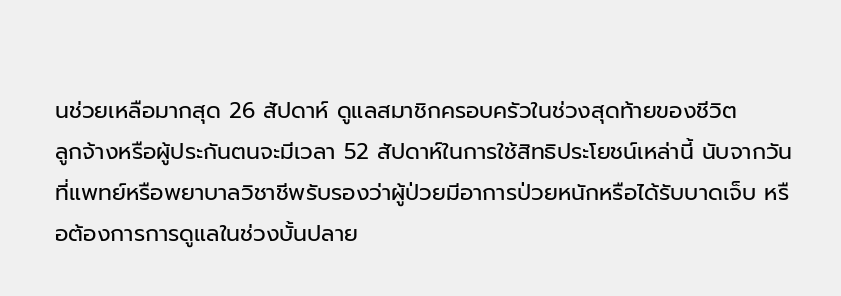นช่วยเหลือมากสุด 26 สัปดาห์ ดูแลสมาชิกครอบครัวในช่วงสุดท้ายของชีวิต
ลูกจ้างหรือผู้ประกันตนจะมีเวลา 52 สัปดาห์ในการใช้สิทธิประโยชน์เหล่านี้ นับจากวันที่แพทย์หรือพยาบาลวิชาชีพรับรองว่าผู้ป่วยมีอาการป่วยหนักหรือได้รับบาดเจ็บ หรือต้องการการดูแลในช่วงบั้นปลาย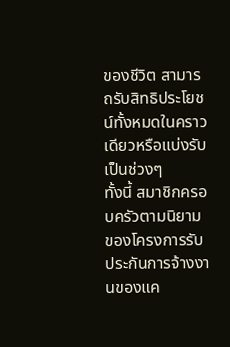ของชีวิต สามารถรับสิทธิประโยชน์ทั้งหมดในคราวเดียวหรือแบ่งรับเป็นช่วงๆ
ทั้งนี้ สมาชิกครอบครัวตามนิยามของโครงการรับประกันการจ้างงานของแค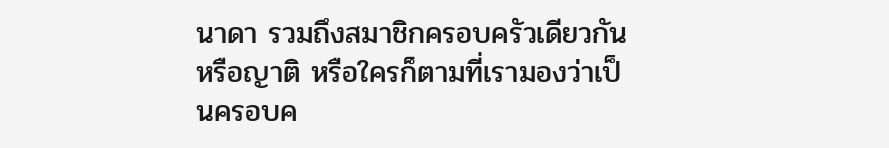นาดา รวมถึงสมาชิกครอบครัวเดียวกัน หรือญาติ หรือใครก็ตามที่เรามองว่าเป็นครอบค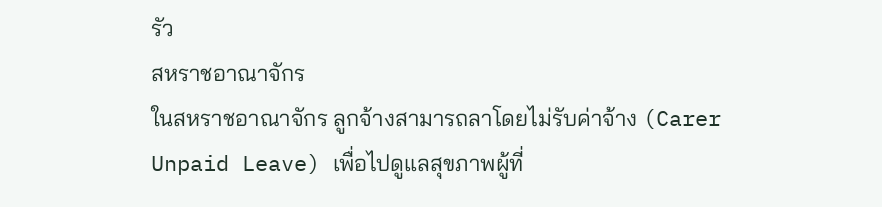รัว
สหราชอาณาจักร
ในสหราชอาณาจักร ลูกจ้างสามารถลาโดยไม่รับค่าจ้าง (Carer Unpaid Leave) เพื่อไปดูแลสุขภาพผู้ที่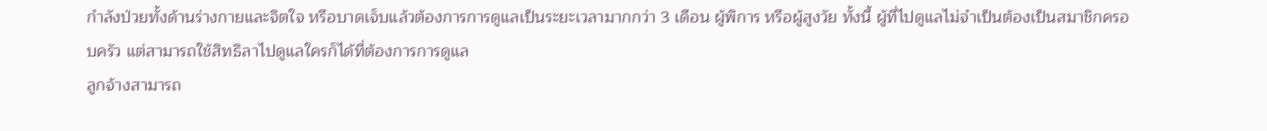กำลังป่วยทั้งด้านร่างกายและจิตใจ หรือบาดเจ็บแล้วต้องการการดูแลเป็นระยะเวลามากกว่า 3 เดือน ผู้พิการ หรือผู้สูงวัย ทั้งนี้ ผู้ที่ไปดูแลไม่จำเป็นต้องเป็นสมาชิกครอบครัว แต่สามารถใช้สิทธิลาไปดูแลใครก็ได้ที่ต้องการการดูแล
ลูกจ้างสามารถ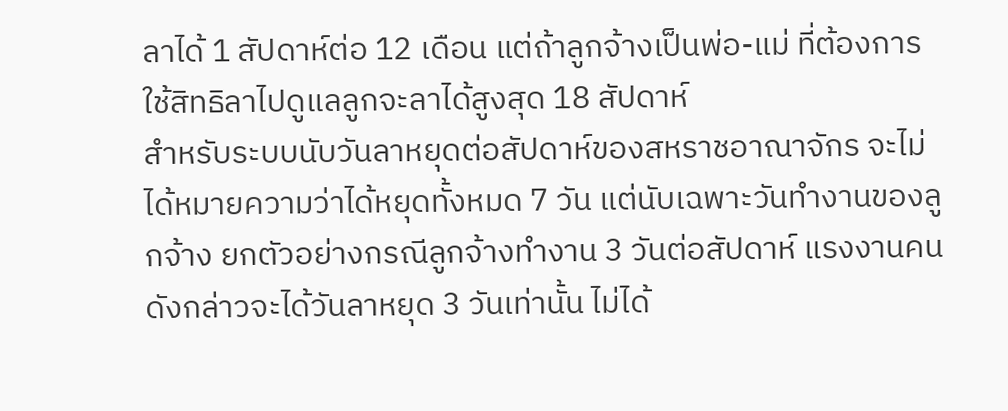ลาได้ 1 สัปดาห์ต่อ 12 เดือน แต่ถ้าลูกจ้างเป็นพ่อ-แม่ ที่ต้องการใช้สิทธิลาไปดูแลลูกจะลาได้สูงสุด 18 สัปดาห์
สำหรับระบบนับวันลาหยุดต่อสัปดาห์ของสหราชอาณาจักร จะไม่ได้หมายความว่าได้หยุดทั้งหมด 7 วัน แต่นับเฉพาะวันทำงานของลูกจ้าง ยกตัวอย่างกรณีลูกจ้างทำงาน 3 วันต่อสัปดาห์ แรงงานคนดังกล่าวจะได้วันลาหยุด 3 วันเท่านั้น ไม่ได้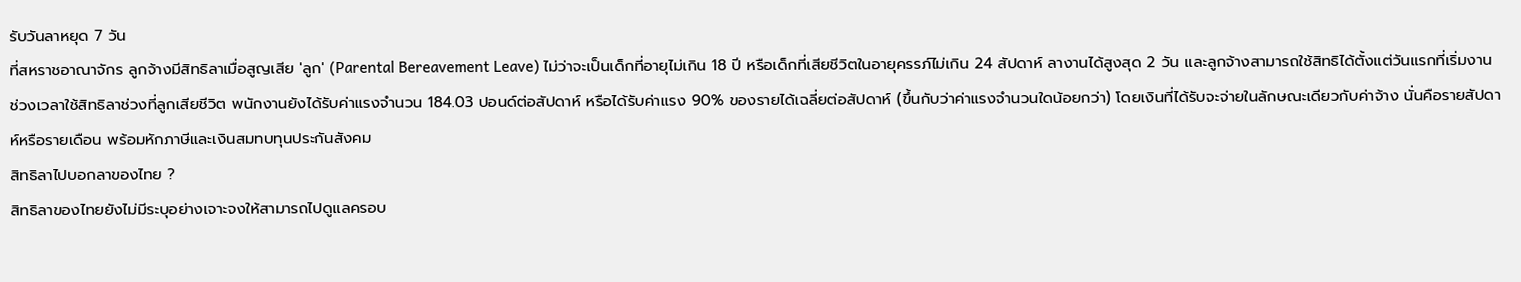รับวันลาหยุด 7 วัน
ที่สหราชอาณาจักร ลูกจ้างมีสิทธิลาเมื่อสูญเสีย 'ลูก' (Parental Bereavement Leave) ไม่ว่าจะเป็นเด็กที่อายุไม่เกิน 18 ปี หรือเด็กที่เสียชีวิตในอายุครรภ์ไม่เกิน 24 สัปดาห์ ลางานได้สูงสุด 2 วัน และลูกจ้างสามารถใช้สิทธิได้ตั้งแต่วันแรกที่เริ่มงาน
ช่วงเวลาใช้สิทธิลาช่วงที่ลูกเสียชีวิต พนักงานยังได้รับค่าแรงจำนวน 184.03 ปอนด์ต่อสัปดาห์ หรือได้รับค่าแรง 90% ของรายได้เฉลี่ยต่อสัปดาห์ (ขึ้นกับว่าค่าแรงจำนวนใดน้อยกว่า) โดยเงินที่ได้รับจะจ่ายในลักษณะเดียวกับค่าจ้าง นั่นคือรายสัปดาห์หรือรายเดือน พร้อมหักภาษีและเงินสมทบทุนประกันสังคม
สิทธิลาไปบอกลาของไทย ?
สิทธิลาของไทยยังไม่มีระบุอย่างเจาะจงให้สามารถไปดูแลครอบ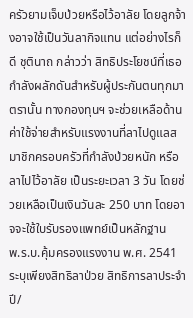ครัวยามเจ็บป่วยหรือไว้อาลัย โดยลูกจ้างอาจใช้เป็นวันลากิจแทน แต่อย่างไรก็ดี ชุตินาถ กล่าวว่า สิทธิประโยชน์ที่เธอกำลังผลักดันสำหรับผู้ประกันตนทุกมาตรานั้น ทางกองทุนฯ จะช่วยเหลือด้านค่าใช้จ่ายสำหรับแรงงานที่ลาไปดูแลสมาชิกครอบครัวที่กำลังป่วยหนัก หรือลาไปไว้อาลัย เป็นระยะเวลา 3 วัน โดยช่วยเหลือเป็นเงินวันละ 250 บาท โดยอาจจะใช้ใบรับรองแพทย์เป็นหลักฐาน
พ.ร.บ.คุ้มครองแรงงาน พ.ศ. 2541 ระบุเพียงสิทธิลาป่วย สิทธิการลาประจำปี/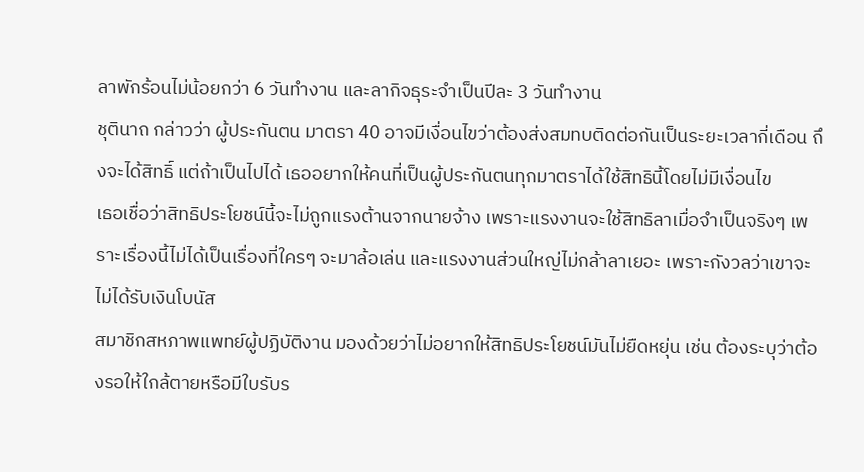ลาพักร้อนไม่น้อยกว่า 6 วันทำงาน และลากิจธุระจำเป็นปีละ 3 วันทำงาน
ชุตินาถ กล่าวว่า ผู้ประกันตน มาตรา 40 อาจมีเงื่อนไขว่าต้องส่งสมทบติดต่อกันเป็นระยะเวลากี่เดือน ถึงจะได้สิทธิ์ แต่ถ้าเป็นไปได้ เธออยากให้คนที่เป็นผู้ประกันตนทุกมาตราได้ใช้สิทธินี้โดยไม่มีเงื่อนไข
เธอเชื่อว่าสิทธิประโยชน์นี้จะไม่ถูกแรงต้านจากนายจ้าง เพราะแรงงานจะใช้สิทธิลาเมื่อจำเป็นจริงๆ เพราะเรื่องนี้ไม่ได้เป็นเรื่องที่ใครๆ จะมาล้อเล่น และแรงงานส่วนใหญ่ไม่กล้าลาเยอะ เพราะกังวลว่าเขาจะไม่ได้รับเงินโบนัส
สมาชิกสหภาพแพทย์ผู้ปฏิบัติงาน มองด้วยว่าไม่อยากให้สิทธิประโยชน์มันไม่ยืดหยุ่น เช่น ต้องระบุว่าต้องรอให้ใกล้ตายหรือมีใบรับร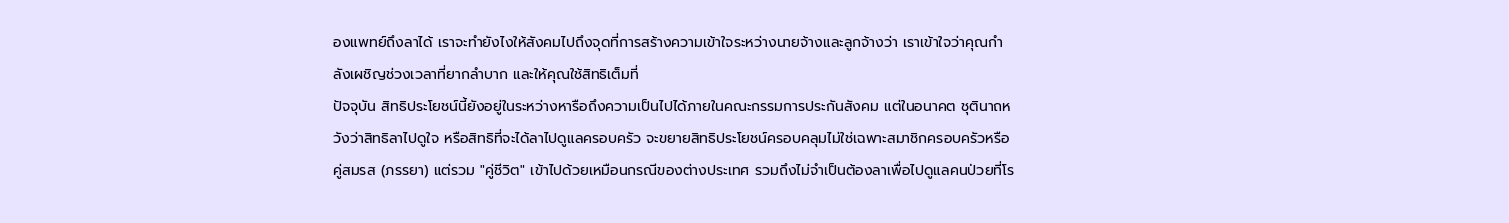องแพทย์ถึงลาได้ เราจะทำยังไงให้สังคมไปถึงจุดที่การสร้างความเข้าใจระหว่างนายจ้างและลูกจ้างว่า เราเข้าใจว่าคุณกำลังเผชิญช่วงเวลาที่ยากลำบาก และให้คุณใช้สิทธิเต็มที่
ปัจจุบัน สิทธิประโยชน์นี้ยังอยู่ในระหว่างหารือถึงความเป็นไปได้ภายในคณะกรรมการประกันสังคม แต่ในอนาคต ชุตินาถหวังว่าสิทธิลาไปดูใจ หรือสิทธิที่จะได้ลาไปดูแลครอบครัว จะขยายสิทธิประโยชน์ครอบคลุมไม่ใช่เฉพาะสมาชิกครอบครัวหรือคู่สมรส (ภรรยา) แต่รวม "คู่ชีวิต" เข้าไปด้วยเหมือนกรณีของต่างประเทศ รวมถึงไม่จำเป็นต้องลาเพื่อไปดูแลคนป่วยที่โร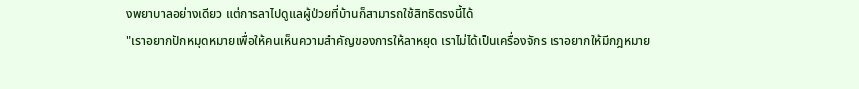งพยาบาลอย่างเดียว แต่การลาไปดูแลผู้ป่วยที่บ้านก็สามารถใช้สิทธิตรงนี้ได้
"เราอยากปักหมุดหมายเพื่อให้คนเห็นความสำคัญของการให้ลาหยุด เราไม่ได้เป็นเครื่องจักร เราอยากให้มีกฎหมาย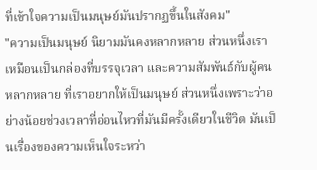ที่เข้าใจความเป็นมนุษย์มันปรากฏขึ้นในสังคม"
"ความเป็นมนุษย์ นิยามมันคงหลากหลาย ส่วนหนึ่งเราเหมือนเป็นกล่องที่บรรจุเวลา และความสัมพันธ์กับผู้คนหลากหลาย ที่เราอยากให้เป็นมนุษย์ ส่วนหนึ่งเพราะว่าอย่างน้อยช่วงเวลาที่อ่อนไหวที่มันมีครั้งเดียวในชีวิต มันเป็นเรื่องของความเห็นใจระหว่า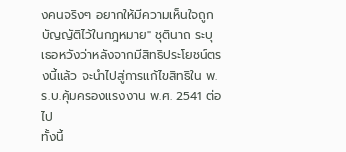งคนจริงๆ อยากให้มีความเห็นใจถูกบัญญัติไว้ในกฎหมาย" ชุตินาถ ระบุ
เธอหวังว่าหลังจากมีสิทธิประโยชน์ตรงนี้แล้ว จะนำไปสู่การแก้ไขสิทธิใน พ.ร.บ.คุ้มครองแรงงาน พ.ศ. 2541 ต่อไป
ทั้งนี้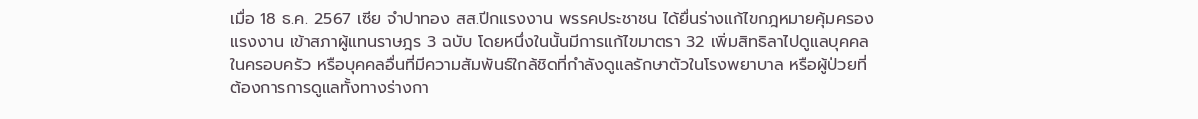เมื่อ 18 ธ.ค. 2567 เซีย จำปาทอง สส.ปีกแรงงาน พรรคประชาชน ได้ยื่นร่างแก้ไขกฎหมายคุ้มครองแรงงาน เข้าสภาผู้แทนราษฎร 3 ฉบับ โดยหนึ่งในนั้นมีการแก้ไขมาตรา 32 เพิ่มสิทธิลาไปดูแลบุคคลในครอบครัว หรือบุคคลอื่นที่มีความสัมพันธ์ใกล้ชิดที่กำลังดูแลรักษาตัวในโรงพยาบาล หรือผู้ป่วยที่ต้องการการดูแลทั้งทางร่างกา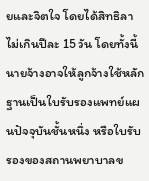ยและจิตใจ โดยได้สิทธิลาไม่เกินปีละ 15 วัน โดยทั้งนี้ นายจ้างอาจให้ลูกจ้างใช้หลักฐานเป็นใบรับรองแพทย์แผนปัจจุบันชั้นหนึ่ง หรือใบรับรองของสถานพยาบาลข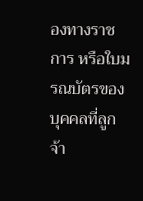องทางราชการ หรือใบมรณบัตรของบุคคลที่ลูกจ้า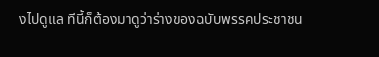งไปดูแล ทีนี้ก็ต้องมาดูว่าร่างของฉบับพรรคประชาชน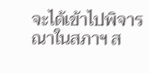จะได้เข้าไปพิจารณาในสภาฯ ส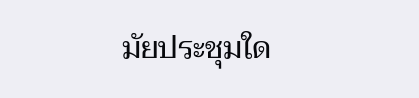มัยประชุมใด